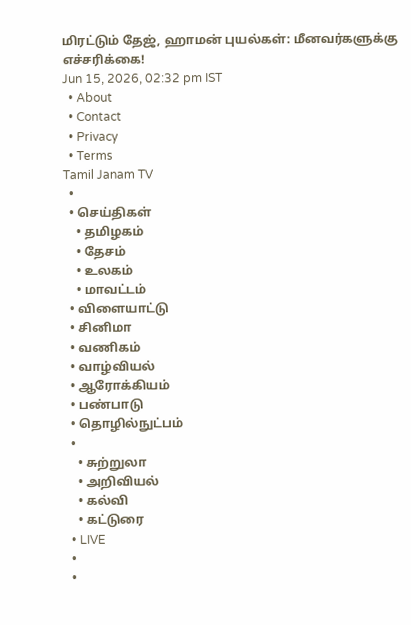மிரட்டும் தேஜ், ஹாமன் புயல்கள்: மீனவர்களுக்கு எச்சரிக்கை!
Jun 15, 2026, 02:32 pm IST
  • About
  • Contact
  • Privacy
  • Terms
Tamil Janam TV
  •
  • செய்திகள்
    • தமிழகம்
    • தேசம்
    • உலகம்
    • மாவட்டம்
  • விளையாட்டு
  • சினிமா
  • வணிகம்
  • வாழ்வியல்
  • ஆரோக்கியம்
  • பண்பாடு
  • தொழில்நுட்பம்
  •
    • சுற்றுலா
    • அறிவியல்
    • கல்வி
    • கட்டுரை
  • LIVE
  •
  •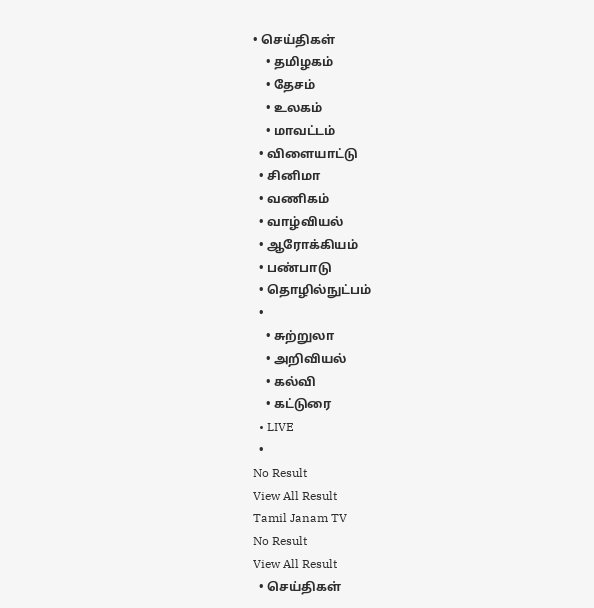• செய்திகள்
    • தமிழகம்
    • தேசம்
    • உலகம்
    • மாவட்டம்
  • விளையாட்டு
  • சினிமா
  • வணிகம்
  • வாழ்வியல்
  • ஆரோக்கியம்
  • பண்பாடு
  • தொழில்நுட்பம்
  •
    • சுற்றுலா
    • அறிவியல்
    • கல்வி
    • கட்டுரை
  • LIVE
  •
No Result
View All Result
Tamil Janam TV
No Result
View All Result
  • செய்திகள்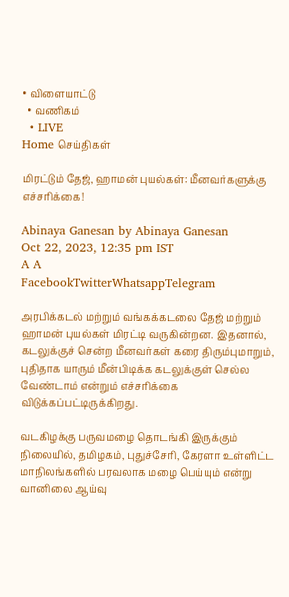• விளையாட்டு
  • வணிகம்
  • LIVE
Home செய்திகள்

மிரட்டும் தேஜ், ஹாமன் புயல்கள்: மீனவர்களுக்கு எச்சரிக்கை!

Abinaya Ganesan by Abinaya Ganesan
Oct 22, 2023, 12:35 pm IST
A A
FacebookTwitterWhatsappTelegram

அரபிக்கடல் மற்றும் வங்கக்கடலை தேஜ் மற்றும் ஹாமன் புயல்கள் மிரட்டி வருகின்றன. இதனால், கடலுக்குச் சென்ற மீனவர்கள் கரை திரும்புமாறும், புதிதாக யாரும் மீன்பிடிக்க கடலுக்குள் செல்ல வேண்டாம் என்றும் எச்சரிக்கை விடுக்கப்பட்டிருக்கிறது.

வடகிழக்கு பருவமழை தொடங்கி இருக்கும் நிலையில், தமிழகம், புதுச்சேரி, கேரளா உள்ளிட்ட மாநிலங்களில் பரவலாக மழை பெய்யும் என்று வானிலை ஆய்வு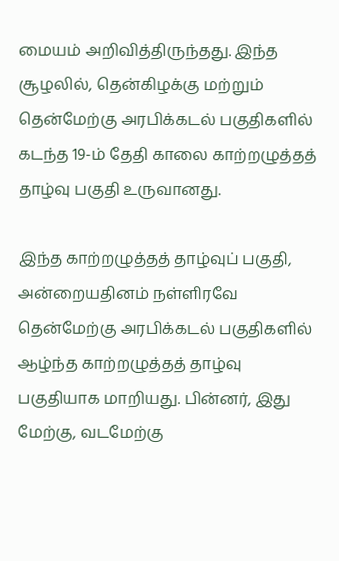மையம் அறிவித்திருந்தது. இந்த சூழலில், தென்கிழக்கு மற்றும் தென்மேற்கு அரபிக்கடல் பகுதிகளில் கடந்த 19-ம் தேதி காலை காற்றழுத்தத் தாழ்வு பகுதி உருவானது.

இந்த காற்றழுத்தத் தாழ்வுப் பகுதி, அன்றையதினம் நள்ளிரவே தென்மேற்கு அரபிக்கடல் பகுதிகளில் ஆழ்ந்த காற்றழுத்தத் தாழ்வு பகுதியாக மாறியது. பின்னர், இது மேற்கு, வடமேற்கு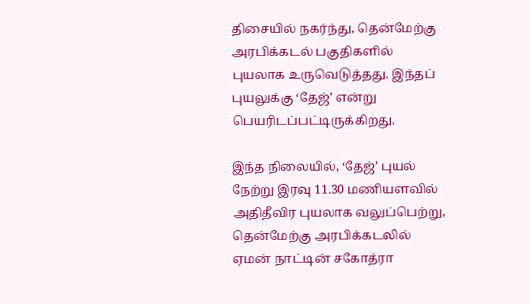திசையில் நகர்ந்து, தென்மேற்கு அரபிக்கடல் பகுதிகளில் புயலாக உருவெடுத்தது. இந்தப் புயலுக்கு ‘தேஜ்’ என்று பெயரிடப்பட்டிருக்கிறது.

இந்த நிலையில், ‘தேஜ்’ புயல் நேற்று இரவு 11.30 மணியளவில் அதிதீவிர புயலாக வலுப்பெற்று, தென்மேற்கு அரபிக்கடலில் ஏமன் நாட்டின் சகோத்ரா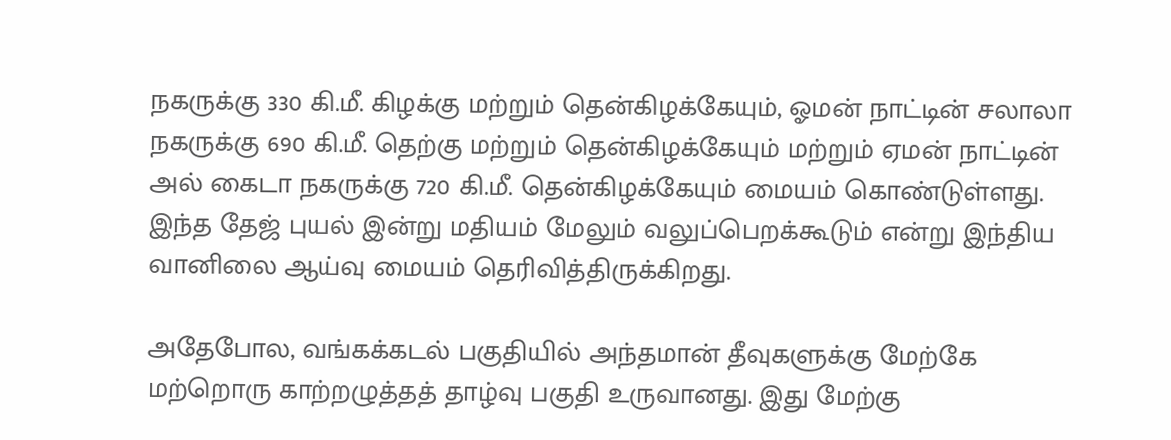நகருக்கு 330 கி.மீ. கிழக்கு மற்றும் தென்கிழக்கேயும், ஓமன் நாட்டின் சலாலா நகருக்கு 690 கி.மீ. தெற்கு மற்றும் தென்கிழக்கேயும் மற்றும் ஏமன் நாட்டின் அல் கைடா நகருக்கு 720 கி.மீ. தென்கிழக்கேயும் மையம் கொண்டுள்ளது. இந்த தேஜ் புயல் இன்று மதியம் மேலும் வலுப்பெறக்கூடும் என்று இந்திய வானிலை ஆய்வு மையம் தெரிவித்திருக்கிறது.

அதேபோல, வங்கக்கடல் பகுதியில் அந்தமான் தீவுகளுக்கு மேற்கே மற்றொரு காற்றழுத்தத் தாழ்வு பகுதி உருவானது. இது மேற்கு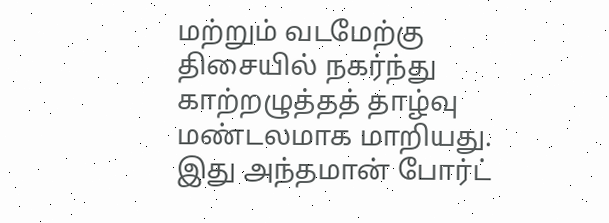மற்றும் வடமேற்கு திசையில் நகர்ந்து காற்றழுத்தத் தாழ்வு மண்டலமாக மாறியது. இது அந்தமான் போர்ட்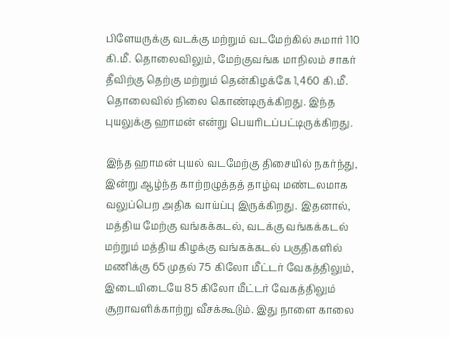பிளேயருக்கு வடக்கு மற்றும் வடமேற்கில் சுமார் 110 கி.மீ. தொலைவிலும், மேற்குவங்க மாநிலம் சாகர் தீவிற்கு தெற்கு மற்றும் தென்கிழக்கே 1,460 கி.மீ. தொலைவில் நிலை கொண்டிருக்கிறது. இந்த புயலுக்கு ஹாமன் என்று பெயரிடப்பட்டிருக்கிறது.

இந்த ஹாமன் புயல் வடமேற்கு திசையில் நகர்ந்து, இன்று ஆழ்ந்த காற்றழுத்தத் தாழ்வு மண்டலமாக வலுப்பெற அதிக வாய்ப்பு இருக்கிறது. இதனால், மத்திய மேற்கு வங்கக்கடல், வடக்கு வங்கக்கடல் மற்றும் மத்திய கிழக்கு வங்கக்கடல் பகுதிகளில் மணிக்கு 65 முதல் 75 கிலோ மீட்டர் வேகத்திலும், இடையிடையே 85 கிலோ மீட்டர் வேகத்திலும் சூறாவளிக்காற்று வீசக்கூடும். இது நாளை காலை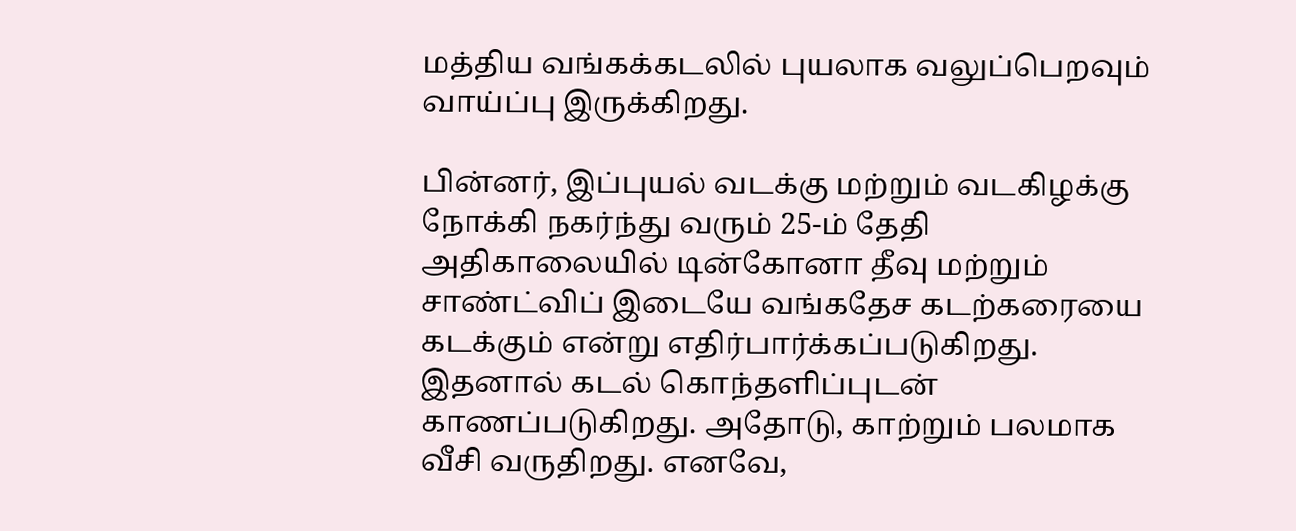மத்திய வங்கக்கடலில் புயலாக வலுப்பெறவும் வாய்ப்பு இருக்கிறது.

பின்னர், இப்புயல் வடக்கு மற்றும் வடகிழக்கு நோக்கி நகர்ந்து வரும் 25-ம் தேதி அதிகாலையில் டின்கோனா தீவு மற்றும் சாண்ட்விப் இடையே வங்கதேச கடற்கரையை கடக்கும் என்று எதிர்பார்க்கப்படுகிறது. இதனால் கடல் கொந்தளிப்புடன் காணப்படுகிறது. அதோடு, காற்றும் பலமாக வீசி வருதிறது. எனவே,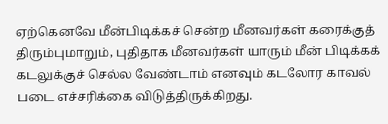ஏற்கெனவே மீன்பிடிக்கச் சென்ற மீனவர்கள் கரைக்குத் திரும்புமாறும், புதிதாக மீனவர்கள் யாரும் மீன் பிடிக்கக் கடலுக்குச் செல்ல வேண்டாம் எனவும் கடலோர காவல் படை எச்சரிக்கை விடுத்திருக்கிறது.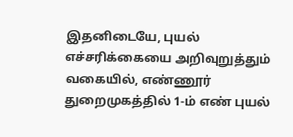இதனிடையே, புயல் எச்சரிக்கையை அறிவுறுத்தும் வகையில், எண்ணூர் துறைமுகத்தில் 1-ம் எண் புயல்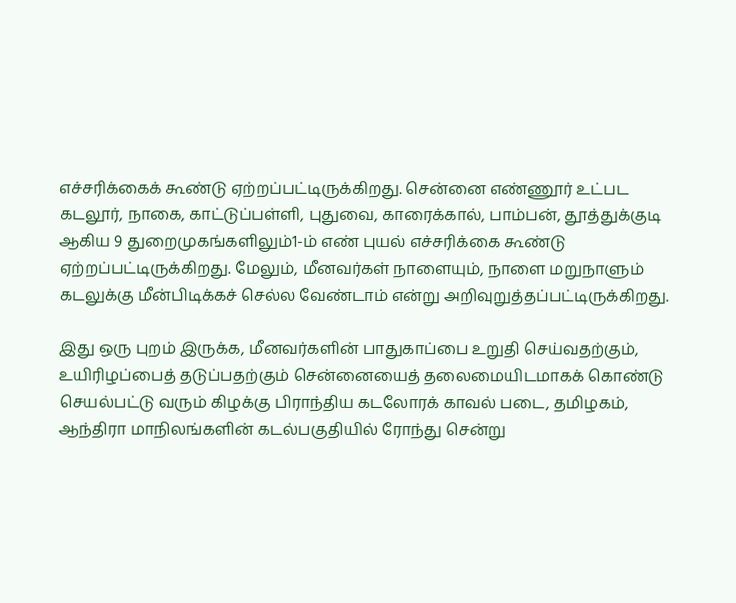எச்சரிக்கைக் கூண்டு ஏற்றப்பட்டிருக்கிறது. சென்னை எண்ணூர் உட்பட கடலூர், நாகை, காட்டுப்பள்ளி, புதுவை, காரைக்கால், பாம்பன், தூத்துக்குடி ஆகிய 9 துறைமுகங்களிலும்1-ம் எண் புயல் எச்சரிக்கை கூண்டு ஏற்றப்பட்டிருக்கிறது. மேலும், மீனவர்கள் நாளையும், நாளை மறுநாளும் கடலுக்கு மீன்பிடிக்கச் செல்ல வேண்டாம் என்று அறிவுறுத்தப்பட்டிருக்கிறது.

இது ஒரு புறம் இருக்க, மீனவர்களின் பாதுகாப்பை உறுதி செய்வதற்கும், உயிரிழப்பைத் தடுப்பதற்கும் சென்னையைத் தலைமையிடமாகக் கொண்டு செயல்பட்டு வரும் கிழக்கு பிராந்திய கடலோரக் காவல் படை, தமிழகம், ஆந்திரா மாநிலங்களின் கடல்பகுதியில் ரோந்து சென்று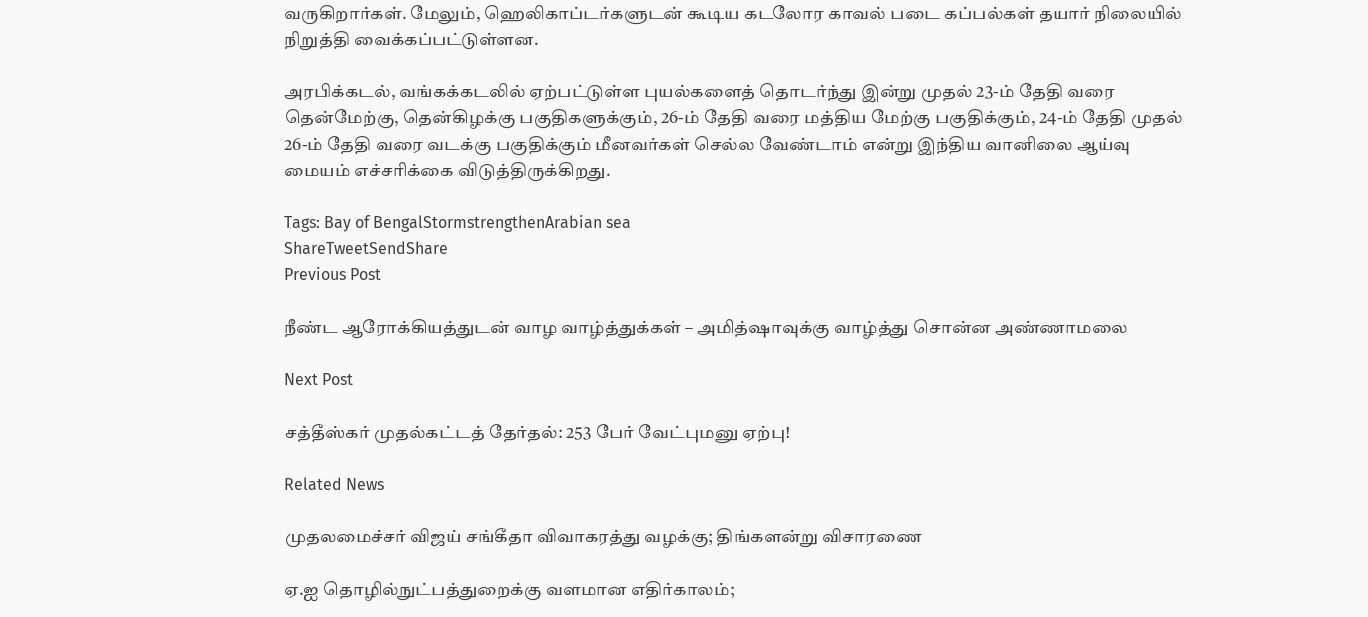வருகிறார்கள். மேலும், ஹெலிகாப்டர்களுடன் கூடிய கடலோர காவல் படை கப்பல்கள் தயார் நிலையில் நிறுத்தி வைக்கப்பட்டுள்ளன.

அரபிக்கடல், வங்கக்கடலில் ஏற்பட்டுள்ள புயல்களைத் தொடர்ந்து இன்று முதல் 23-ம் தேதி வரை தென்மேற்கு, தென்கிழக்கு பகுதிகளுக்கும், 26-ம் தேதி வரை மத்திய மேற்கு பகுதிக்கும், 24-ம் தேதி முதல் 26-ம் தேதி வரை வடக்கு பகுதிக்கும் மீனவர்கள் செல்ல வேண்டாம் என்று இந்திய வானிலை ஆய்வு மையம் எச்சரிக்கை விடுத்திருக்கிறது.

Tags: Bay of BengalStormstrengthenArabian sea
ShareTweetSendShare
Previous Post

நீண்ட ஆரோக்கியத்துடன் வாழ வாழ்த்துக்கள் – அமித்ஷாவுக்கு வாழ்த்து சொன்ன அண்ணாமலை

Next Post

சத்தீஸ்கர் முதல்கட்டத் தேர்தல்: 253 பேர் வேட்புமனு ஏற்பு!

Related News

முதலமைச்சர் விஜய் சங்கீதா விவாகரத்து வழக்கு; திங்களன்று விசாரணை

ஏ.ஐ தொழில்நுட்பத்துறைக்கு வளமான எதிர்காலம்;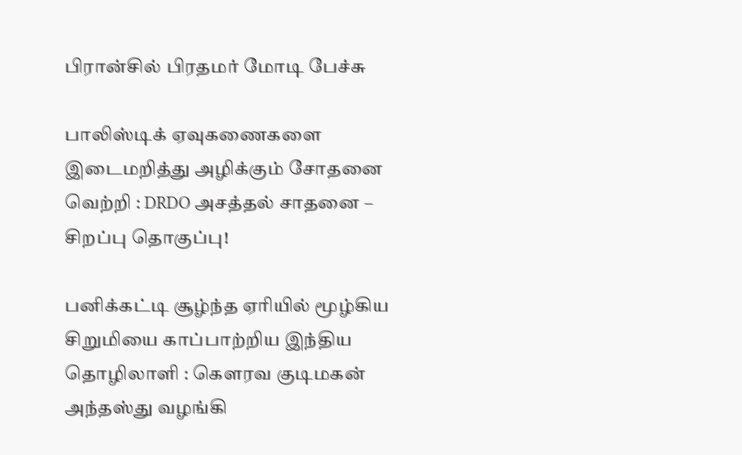பிரான்சில் பிரதமர் மோடி பேச்சு

பாலிஸ்டிக் ஏவுகணைகளை இடைமறித்து அழிக்கும் சோதனை வெற்றி : DRDO அசத்தல் சாதனை – சிறப்பு தொகுப்பு!

பனிக்கட்டி சூழ்ந்த ஏரியில் மூழ்கிய சிறுமியை காப்பாற்றிய இந்திய தொழிலாளி : கெளரவ குடிமகன் அந்தஸ்து வழங்கி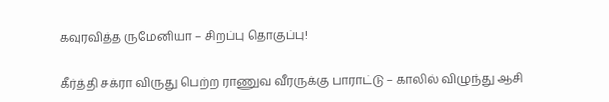கவுரவித்த ருமேனியா – சிறப்பு தொகுப்பு!

கீர்த்தி சக்ரா விருது பெற்ற ராணுவ வீரருக்கு பாராட்டு – காலில் விழுந்து ஆசி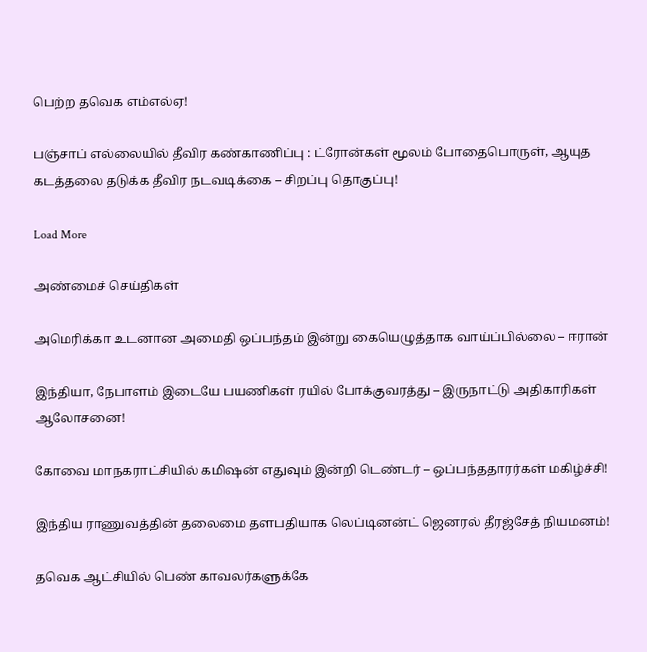பெற்ற தவெக எம்எல்ஏ!

பஞ்சாப் எல்லையில் தீவிர கண்காணிப்பு : ட்ரோன்கள் மூலம் போதைபொருள், ஆயுத கடத்தலை தடுக்க தீவிர நடவடிக்கை – சிறப்பு தொகுப்பு!

Load More

அண்மைச் செய்திகள்

அமெரிக்கா உடனான அமைதி ஒப்பந்தம் இன்று கையெழுத்தாக வாய்ப்பில்லை – ஈரான்

இந்தியா, நேபாளம் இடையே பயணிகள் ரயில் போக்குவரத்து – இருநாட்டு அதிகாரிகள் ஆலோசனை!

கோவை மாநகராட்சியில் கமிஷன் எதுவும் இன்றி டெண்டர் – ஒப்பந்ததாரர்கள் மகிழ்ச்சி!

இந்திய ராணுவத்தின் தலைமை தளபதியாக லெப்டினன்ட் ஜெனரல் தீரஜ்சேத் நியமனம்!

தவெக ஆட்சியில் பெண் காவலர்களுக்கே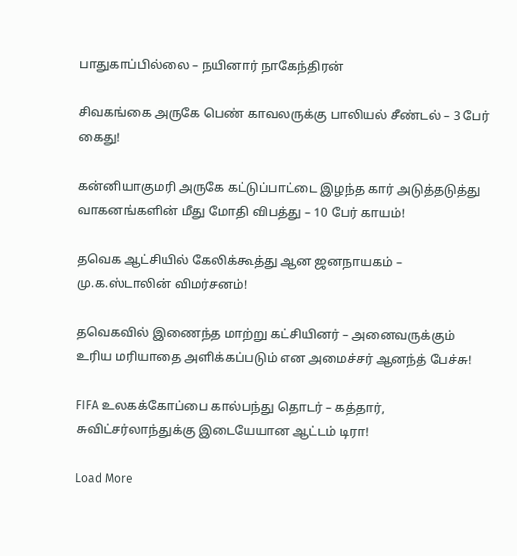பாதுகாப்பில்லை – நயினார் நாகேந்திரன்

சிவகங்கை அருகே பெண் காவலருக்கு பாலியல் சீண்டல் – 3 பேர் கைது!

கன்னியாகுமரி அருகே கட்டுப்பாட்டை இழந்த கார் அடுத்தடுத்து வாகனங்களின் மீது மோதி விபத்து – 10 பேர் காயம்!

தவெக ஆட்சியில் கேலிக்கூத்து ஆன ஜனநாயகம் – மு.க.ஸ்டாலின் விமர்சனம்!

தவெகவில் இணைந்த மாற்று கட்சியினர் – அனைவருக்கும் உரிய மரியாதை அளிக்கப்படும் என அமைச்சர் ஆனந்த் பேச்சு!

FIFA உலகக்கோப்பை கால்பந்து தொடர் – கத்தார், சுவிட்சர்லாந்துக்கு இடையேயான ஆட்டம் டிரா!

Load More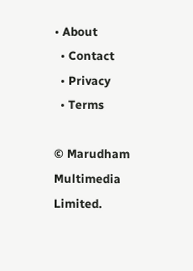• About
  • Contact
  • Privacy
  • Terms

© Marudham Multimedia Limited.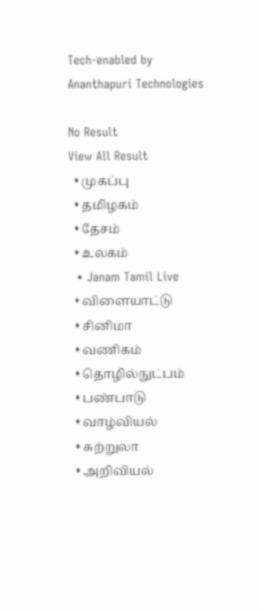Tech-enabled by Ananthapuri Technologies

No Result
View All Result
  • முகப்பு
  • தமிழகம்
  • தேசம்
  • உலகம்
  • Janam Tamil Live
  • விளையாட்டு
  • சினிமா
  • வணிகம்
  • தொழில்நுட்பம்
  • பண்பாடு
  • வாழ்வியல்
  • சுற்றுலா
  • அறிவியல்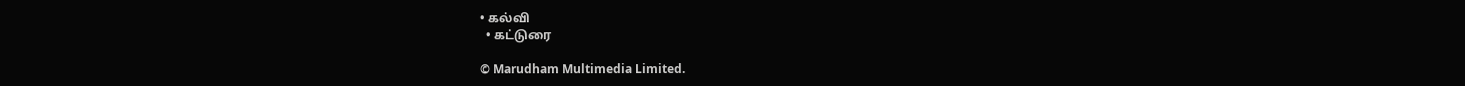• கல்வி
  • கட்டுரை

© Marudham Multimedia Limited.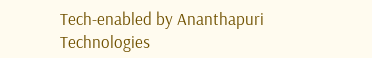Tech-enabled by Ananthapuri Technologies